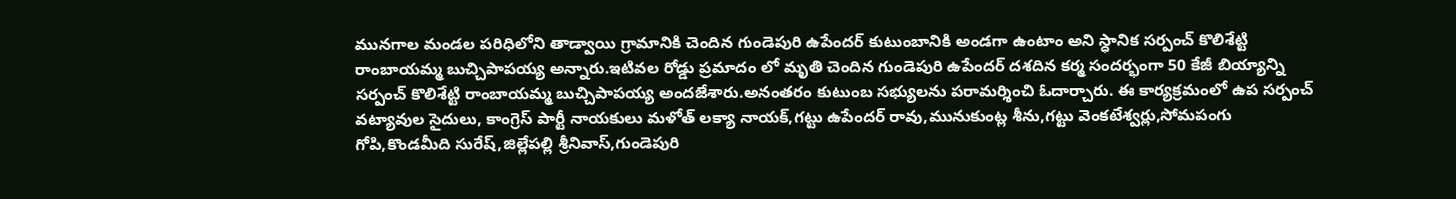మునగాల మండల పరిధిలోని తాడ్వాయి గ్రామానికి చెందిన గుండెపురి ఉపేందర్ కుటుంబానికి అండగా ఉంటాం అని స్ధానిక సర్పంచ్ కొలిశేట్టి రాంబాయమ్మ బుచ్చిపాపయ్య అన్నారు.ఇటివల రోడ్డు ప్రమాదం లో మృతి చెందిన గుండెపురి ఉపేందర్ దశదిన కర్మ సందర్భంగా 50 కేజీ బియ్యాన్ని సర్పంచ్ కొలిశేట్టి రాంబాయమ్మ బుచ్చిపాపయ్య అందజేశారు.అనంతరం కుటుంబ సభ్యులను పరామర్శించి ఓదార్చారు. ఈ కార్యక్రమంలో ఉప సర్పంచ్ వట్యావుల సైదులు, కాంగ్రెస్ పార్టీ నాయకులు మళోత్ లక్యా నాయక్,గట్టు ఉపేందర్ రావు,మునుకుంట్ల శీను,గట్టు వెంకటేశ్వర్లు,సోమపంగు గోపి,కొండమీది సురేష్,జిల్లేపల్లి శ్రీనివాస్,గుండెపురి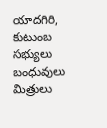యాదగిరి, కుటుంబ సభ్యులు బంధువులు మిత్రులు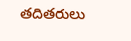తదితరులు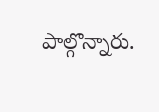పాల్గొన్నారు.